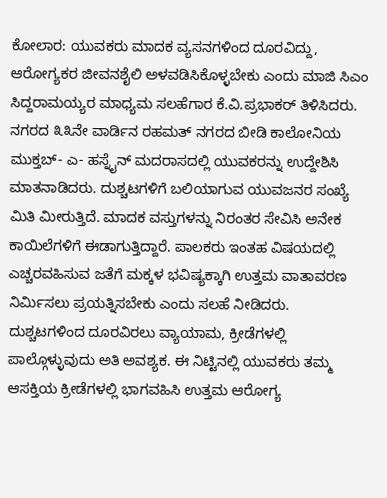ಕೋಲಾರ: ಯುವಕರು ಮಾದಕ ವ್ಯಸನಗಳಿಂದ ದೂರವಿದ್ದು, ಆರೋಗ್ಯಕರ ಜೀವನಶೈಲಿ ಅಳವಡಿಸಿಕೊಳ್ಳಬೇಕು ಎಂದು ಮಾಜಿ ಸಿಎಂ ಸಿದ್ದರಾಮಯ್ಯರ ಮಾಧ್ಯಮ ಸಲಹೆಗಾರ ಕೆ.ವಿ.ಪ್ರಭಾಕರ್ ತಿಳಿಸಿದರು. ನಗರದ ೩೩ನೇ ವಾರ್ಡಿನ ರಹಮತ್ ನಗರದ ಬೀಡಿ ಕಾಲೋನಿಯ ಮುಕ್ತಬ್- ಎ- ಹಸ್ನೈನ್ ಮದರಾಸದಲ್ಲಿ ಯುವಕರನ್ನು ಉದ್ದೇಶಿಸಿ ಮಾತನಾಡಿದರು. ದುಶ್ಚಟಗಳಿಗೆ ಬಲಿಯಾಗುವ ಯುವಜನರ ಸಂಖ್ಯೆ ಮಿತಿ ಮೀರುತ್ತಿದೆ. ಮಾದಕ ವಸ್ತುಗಳನ್ನು ನಿರಂತರ ಸೇವಿಸಿ ಅನೇಕ ಕಾಯಿಲೆಗಳಿಗೆ ಈಡಾಗುತ್ತಿದ್ದಾರೆ. ಪಾಲಕರು ಇಂತಹ ವಿಷಯದಲ್ಲಿ ಎಚ್ಚರವಹಿಸುವ ಜತೆಗೆ ಮಕ್ಕಳ ಭವಿಷ್ಯಕ್ಕಾಗಿ ಉತ್ತಮ ವಾತಾವರಣ ನಿರ್ಮಿಸಲು ಪ್ರಯತ್ನಿಸಬೇಕು ಎಂದು ಸಲಹೆ ನೀಡಿದರು.
ದುಶ್ಚಟಗಳಿಂದ ದೂರವಿರಲು ವ್ಯಾಯಾಮ, ಕ್ರೀಡೆಗಳಲ್ಲಿ ಪಾಲ್ಗೊಳ್ಳುವುದು ಅತಿ ಅವಶ್ಯಕ. ಈ ನಿಟ್ಟಿನಲ್ಲಿ ಯುವಕರು ತಮ್ಮ ಆಸಕ್ತಿಯ ಕ್ರೀಡೆಗಳಲ್ಲಿ ಭಾಗವಹಿಸಿ ಉತ್ತಮ ಆರೋಗ್ಯ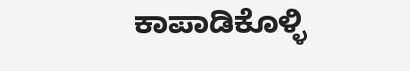ಕಾಪಾಡಿಕೊಳ್ಳಿ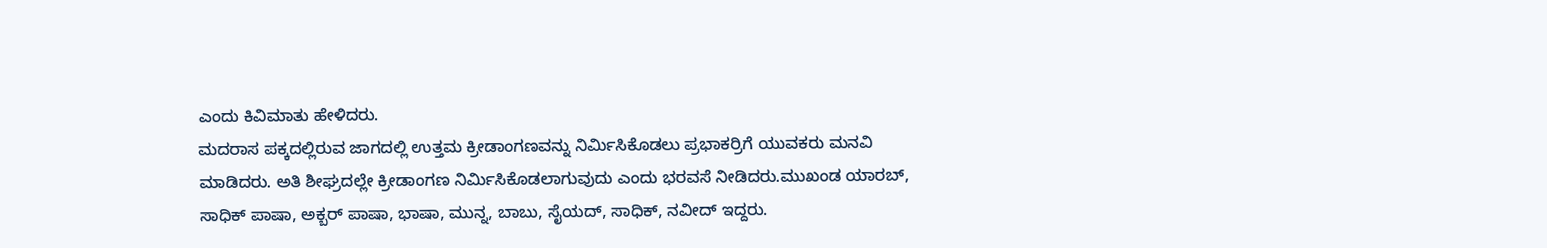ಎಂದು ಕಿವಿಮಾತು ಹೇಳಿದರು.
ಮದರಾಸ ಪಕ್ಕದಲ್ಲಿರುವ ಜಾಗದಲ್ಲಿ ಉತ್ತಮ ಕ್ರೀಡಾಂಗಣವನ್ನು ನಿರ್ಮಿಸಿಕೊಡಲು ಪ್ರಭಾಕರ್ರಿಗೆ ಯುವಕರು ಮನವಿ ಮಾಡಿದರು. ಅತಿ ಶೀಘ್ರದಲ್ಲೇ ಕ್ರೀಡಾಂಗಣ ನಿರ್ಮಿಸಿಕೊಡಲಾಗುವುದು ಎಂದು ಭರವಸೆ ನೀಡಿದರು.ಮುಖಂಡ ಯಾರಬ್, ಸಾಧಿಕ್ ಪಾಷಾ, ಅಕ್ಬರ್ ಪಾಷಾ, ಭಾಷಾ, ಮುನ್ನ, ಬಾಬು, ಸೈಯದ್, ಸಾಧಿಕ್, ನವೀದ್ ಇದ್ದರು.